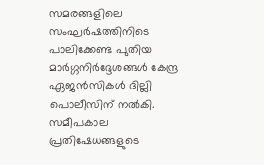സമരങ്ങളിലെ സംഘർഷത്തിനിടെ പാലിക്കേണ്ട പുതിയ മാർഗ്ഗനിർദ്ദേശങ്ങൾ കേന്ദ്ര ഏജൻസികൾ ദില്ലി പൊലീസിന് നൽകി. സമീപകാല പ്രതിഷേധങ്ങളുടെ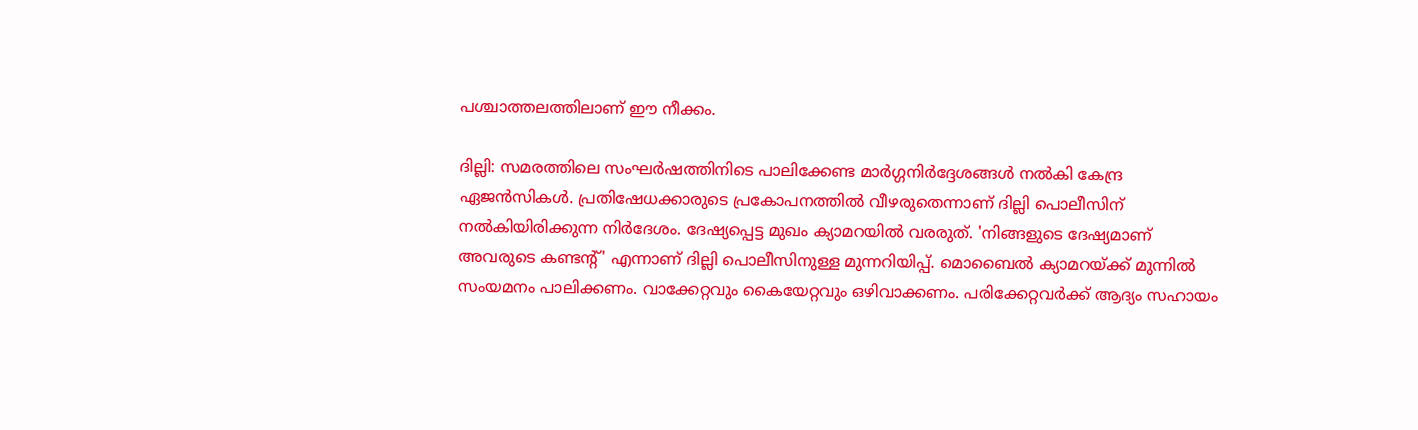പശ്ചാത്തലത്തിലാണ് ഈ നീക്കം.

ദില്ലി: സമരത്തിലെ സംഘർഷത്തിനിടെ പാലിക്കേണ്ട മാർഗ്ഗനിർദ്ദേശങ്ങൾ നൽകി കേന്ദ്ര ഏജൻസികൾ. പ്രതിഷേധക്കാരുടെ പ്രകോപനത്തിൽ വീഴരുതെന്നാണ് ദില്ലി പൊലീസിന് നൽകിയിരിക്കുന്ന നിർദേശം. ദേഷ്യപ്പെട്ട മുഖം ക്യാമറയിൽ വരരുത്. 'നിങ്ങളുടെ ദേഷ്യമാണ് അവരുടെ കണ്ടന്‍റ്' എന്നാണ് ദില്ലി പൊലീസിനുള്ള മുന്നറിയിപ്പ്. മൊബൈൽ ക്യാമറയ്ക്ക് മുന്നിൽ സംയമനം പാലിക്കണം. വാക്കേറ്റവും കൈയേറ്റവും ഒഴിവാക്കണം. പരിക്കേറ്റവർക്ക് ആദ്യം സഹായം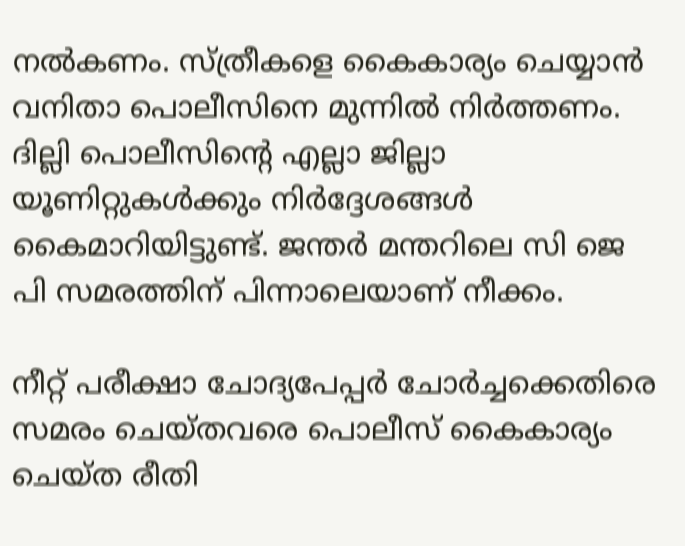നൽകണം. സ്ത്രീകളെ കൈകാര്യം ചെയ്യാൻ വനിതാ പൊലീസിനെ മുന്നിൽ നിർത്തണം. ദില്ലി പൊലീസിന്‍റെ എല്ലാ ജില്ലാ യൂണിറ്റുകൾക്കും നിർദ്ദേശങ്ങൾ കൈമാറിയിട്ടുണ്ട്. ജന്തർ മന്തറിലെ സി ജെ പി സമരത്തിന് പിന്നാലെയാണ് നീക്കം.

നീറ്റ് പരീക്ഷാ ചോദ്യപേപ്പർ ചോർച്ചക്കെതിരെ സമരം ചെയ്തവരെ പൊലീസ് കൈകാര്യം ചെയ്ത രീതി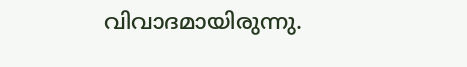വിവാദമായിരുന്നു.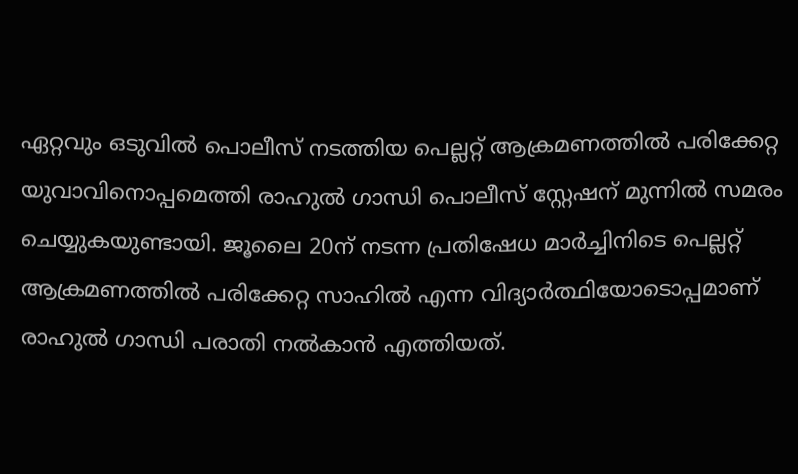ഏറ്റവും ഒടുവിൽ പൊലീസ് നടത്തിയ പെല്ലറ്റ് ആക്രമണത്തിൽ പരിക്കേറ്റ യുവാവിനൊപ്പമെത്തി രാഹുൽ ഗാന്ധി പൊലീസ് സ്റ്റേഷന് മുന്നിൽ സമരം ചെയ്യുകയുണ്ടായി. ജൂലൈ 20ന് നടന്ന പ്രതിഷേധ മാർച്ചിനിടെ പെല്ലറ്റ് ആക്രമണത്തിൽ പരിക്കേറ്റ സാഹിൽ എന്ന വിദ്യാർത്ഥിയോടൊപ്പമാണ് രാഹുൽ ഗാന്ധി പരാതി നൽകാൻ എത്തിയത്.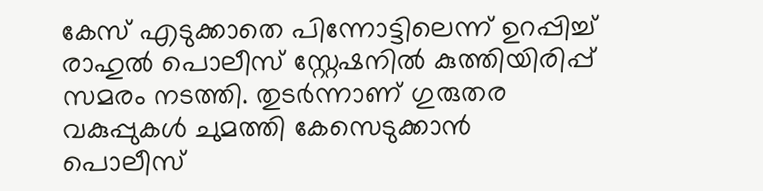കേസ് എടുക്കാതെ പിന്നോട്ടിലെന്ന് ഉറപ്പിച്ച് രാഹുൽ പൊലീസ് സ്റ്റേഷനിൽ കുത്തിയിരിപ്പ് സമരം നടത്തി. തുടർന്നാണ് ഗുരുതര വകുപ്പുകൾ ചുമത്തി കേസെടുക്കാൻ പൊലീസ്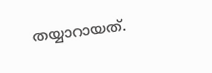തയ്യാറായത്.